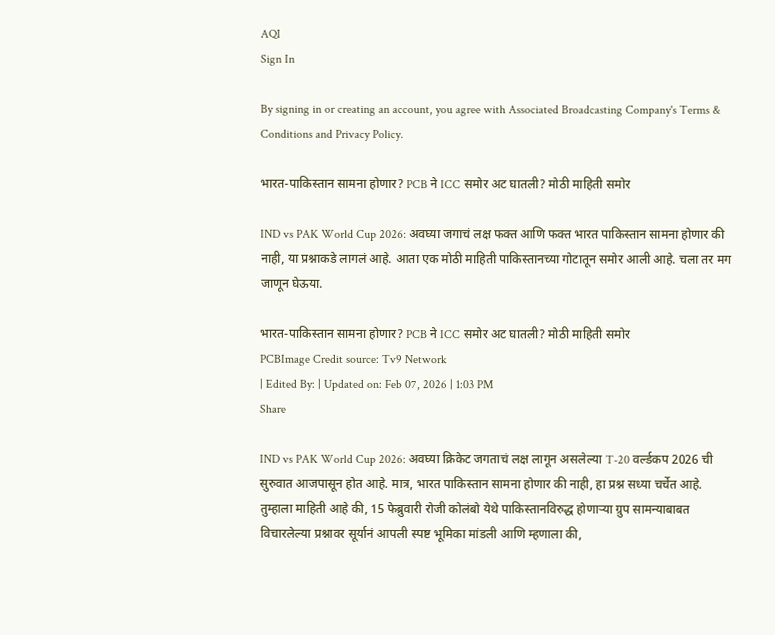AQI
Sign In

By signing in or creating an account, you agree with Associated Broadcasting Company's Terms & Conditions and Privacy Policy.

भारत-पाकिस्तान सामना होणार? PCB ने ICC समोर अट घातली? मोठी माहिती समोर

IND vs PAK World Cup 2026: अवघ्या जगाचं लक्ष फक्त आणि फक्त भारत पाकिस्तान सामना होणार की नाही, या प्रश्नाकडे लागलं आहे. आता एक मोठी माहिती पाकिस्तानच्या गोटातून समोर आली आहे. चला तर मग जाणून घेऊया.

भारत-पाकिस्तान सामना होणार? PCB ने ICC समोर अट घातली? मोठी माहिती समोर
PCBImage Credit source: Tv9 Network
| Edited By: | Updated on: Feb 07, 2026 | 1:03 PM
Share

IND vs PAK World Cup 2026: अवघ्या क्रिकेट जगताचं लक्ष लागून असलेल्या T-20 वर्ल्डकप 2026 ची सुरुवात आजपासून होत आहे. मात्र, भारत पाकिस्तान सामना होणार की नाही, हा प्रश्न सध्या चर्चेत आहे. तुम्हाला माहिती आहे की, 15 फेब्रुवारी रोजी कोलंबो येथे पाकिस्तानविरुद्ध होणाऱ्या ग्रुप सामन्याबाबत विचारलेल्या प्रश्नावर सूर्यानं आपली स्पष्ट भूमिका मांडली आणि म्हणाला की,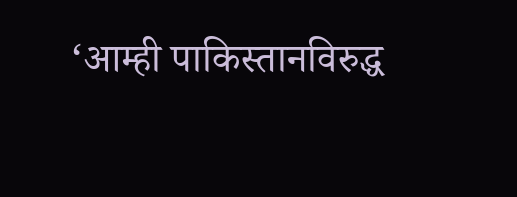‘आम्ही पाकिस्तानविरुद्ध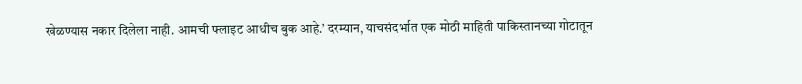खेळण्यास नकार दिलेला नाही. आमची फ्लाइट आधीच बुक आहे.’ दरम्यान, याचसंदर्भात एक मोठी माहिती पाकिस्तानच्या गोटातून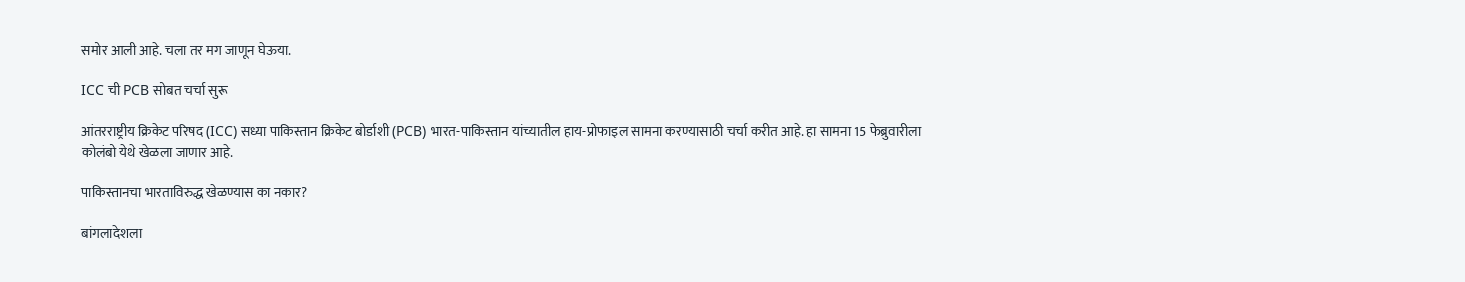समोर आली आहे. चला तर मग जाणून घेऊया.

ICC ची PCB सोबत चर्चा सुरू

आंतरराष्ट्रीय क्रिकेट परिषद (ICC) सध्या पाकिस्तान क्रिकेट बोर्डाशी (PCB) भारत-पाकिस्तान यांच्यातील हाय-प्रोफाइल सामना करण्यासाठी चर्चा करीत आहे. हा सामना 15 फेब्रुवारीला कोलंबो येथे खेळला जाणार आहे.

पाकिस्तानचा भारताविरुद्ध खेळण्यास का नकार?

बांगलादेशला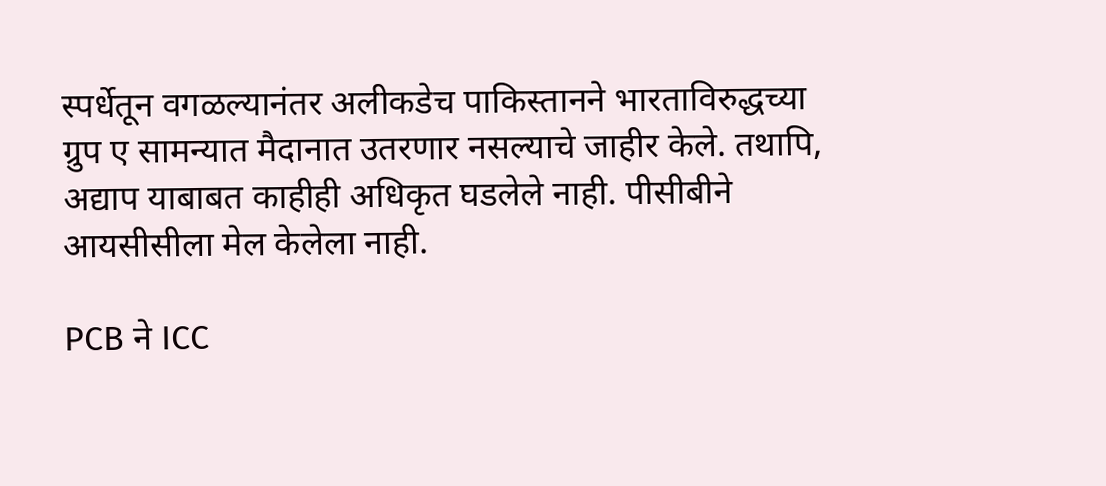स्पर्धेतून वगळल्यानंतर अलीकडेच पाकिस्तानने भारताविरुद्धच्या ग्रुप ए सामन्यात मैदानात उतरणार नसल्याचे जाहीर केले. तथापि, अद्याप याबाबत काहीही अधिकृत घडलेले नाही. पीसीबीने आयसीसीला मेल केलेला नाही.

PCB ने ICC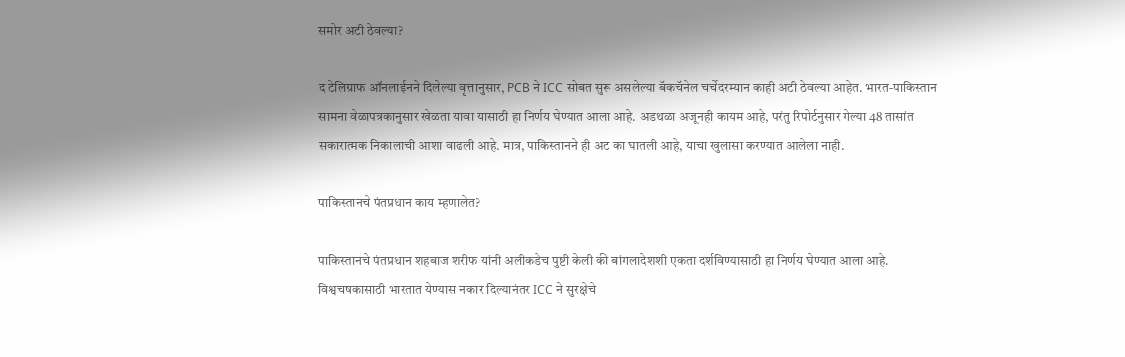समोर अटी ठेवल्या?

द टेलिग्राफ ऑनलाईनने दिलेल्या वृत्तानुसार, PCB ने ICC सोबत सुरू असलेल्या बॅकचॅनेल चर्चेदरम्यान काही अटी ठेवल्या आहेत. भारत-पाकिस्तान सामना वेळापत्रकानुसार खेळता यावा यासाठी हा निर्णय घेण्यात आला आहे. अडथळा अजूनही कायम आहे, परंतु रिपोर्टनुसार गेल्या 48 तासांत सकारात्मक निकालाची आशा वाढली आहे. मात्र, पाकिस्तानने ही अट का घातली आहे, याचा खुलासा करण्यात आलेला नाही.

पाकिस्तानचे पंतप्रधान काय म्हणालेत?

पाकिस्तानचे पंतप्रधान शहबाज शरीफ यांनी अलीकडेच पुष्टी केली की बांगलादेशशी एकता दर्शविण्यासाठी हा निर्णय घेण्यात आला आहे. विश्वचषकासाठी भारतात येण्यास नकार दिल्यानंतर ICC ने सुरक्षेचे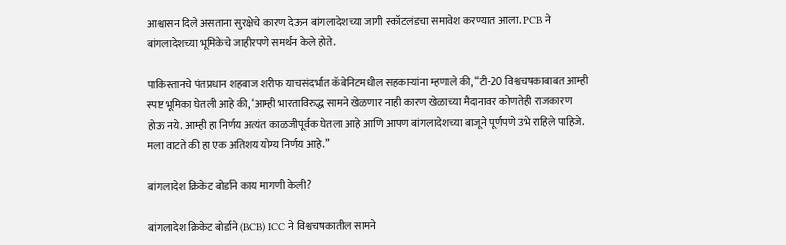आश्वासन दिले असताना सुरक्षेचे कारण देऊन बांगलादेशच्या जागी स्कॉटलंडचा समावेश करण्यात आला. PCB ने बांगलादेशच्या भूमिकेचे जाहीरपणे समर्थन केले होते.

पाकिस्तानचे पंतप्रधान शहबाज शरीफ याचसंदर्भात कॅबेनिटमधील सहकाऱ्यांना म्हणाले की, “टी-20 विश्वचषकाबाबत आम्ही स्पष्ट भूमिका घेतली आहे की, ‘आम्ही भारताविरुद्ध सामने खेळणार नाही कारण खेळाच्या मैदानावर कोणतेही राजकारण होऊ नये. आम्ही हा निर्णय अत्यंत काळजीपूर्वक घेतला आहे आणि आपण बांगलादेशच्या बाजूने पूर्णपणे उभे राहिले पाहिजे. मला वाटते की हा एक अतिशय योग्य निर्णय आहे.”

बांगलादेश क्रिकेट बोर्डाने काय मागणी केली?

बांगलादेश क्रिकेट बोर्डाने (BCB) ICC ने विश्वचषकातील सामने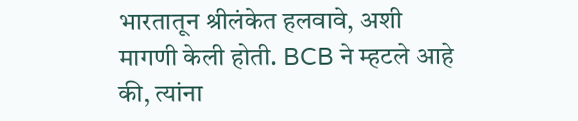भारतातून श्रीलंकेत हलवावे, अशी मागणी केली होती. BCB ने म्हटले आहे की, त्यांना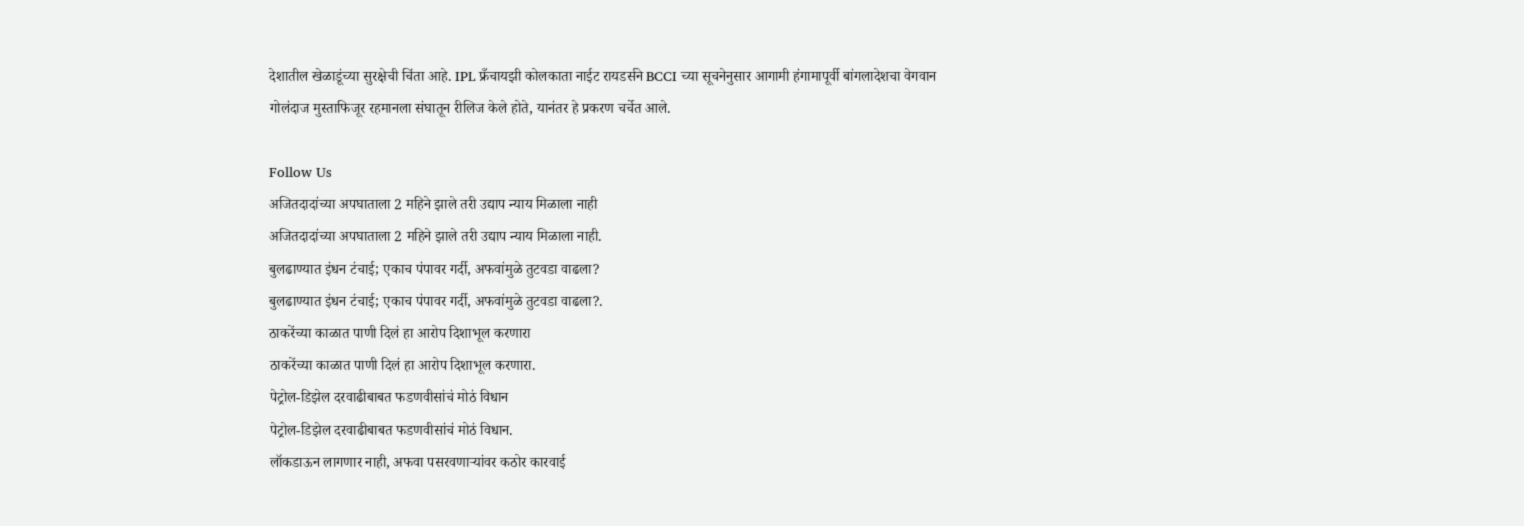देशातील खेळाडूंच्या सुरक्षेची चिंता आहे. IPL फ्रँचायझी कोलकाता नाईट रायडर्सने BCCI च्या सूचनेनुसार आगामी हंगामापूर्वी बांगलादेशचा वेगवान गोलंदाज मुस्ताफिजूर रहमानला संघातून रीलिज केले होते, यानंतर हे प्रकरण चर्चेत आले.

Follow Us
अजितदादांच्या अपघाताला 2 महिने झाले तरी उद्याप न्याय मिळाला नाही
अजितदादांच्या अपघाताला 2 महिने झाले तरी उद्याप न्याय मिळाला नाही.
बुलढाण्यात इंधन टंचाई; एकाच पंपावर गर्दी, अफवांमुळे तुटवडा वाढला?
बुलढाण्यात इंधन टंचाई; एकाच पंपावर गर्दी, अफवांमुळे तुटवडा वाढला?.
ठाकरेंच्या काळात पाणी दिलं हा आरोप दिशाभूल करणारा
ठाकरेंच्या काळात पाणी दिलं हा आरोप दिशाभूल करणारा.
पेट्रोल-डिझेल दरवाढीबाबत फडणवीसांचं मोठं विधान
पेट्रोल-डिझेल दरवाढीबाबत फडणवीसांचं मोठं विधान.
लॉकडाऊन लागणार नाही, अफवा पसरवणाऱ्यांवर कठोर कारवाई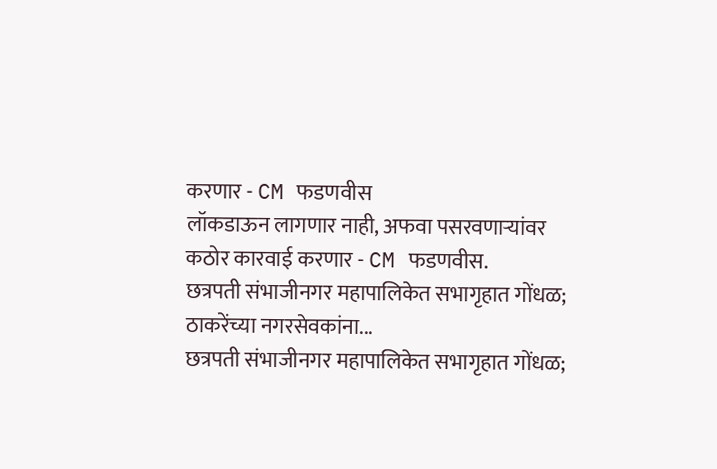करणार - CM फडणवीस
लॉकडाऊन लागणार नाही, अफवा पसरवणाऱ्यांवर कठोर कारवाई करणार - CM फडणवीस.
छत्रपती संभाजीनगर महापालिकेत सभागृहात गोंधळ; ठाकरेंच्या नगरसेवकांना...
छत्रपती संभाजीनगर महापालिकेत सभागृहात गोंधळ;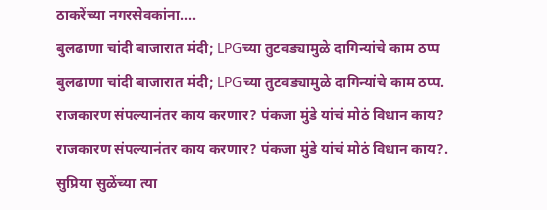ठाकरेंच्या नगरसेवकांना....
बुलढाणा चांदी बाजारात मंदी; LPGच्या तुटवड्यामुळे दागिन्यांचे काम ठप्प
बुलढाणा चांदी बाजारात मंदी; LPGच्या तुटवड्यामुळे दागिन्यांचे काम ठप्प.
राजकारण संपल्यानंतर काय करणार? पंकजा मुंडे यांचं मोठं विधान काय?
राजकारण संपल्यानंतर काय करणार? पंकजा मुंडे यांचं मोठं विधान काय?.
सुप्रिया सुळेंच्या त्या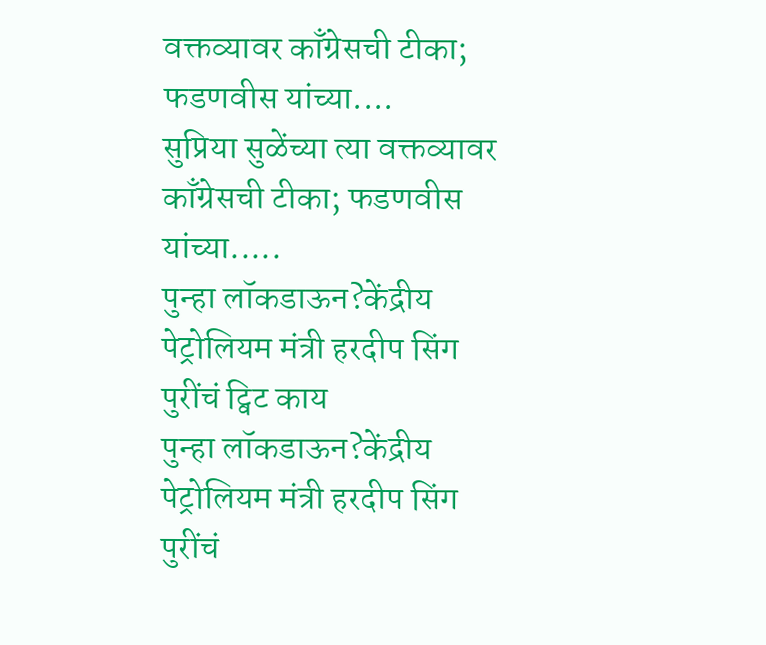वक्तव्यावर काँग्रेसची टीका; फडणवीस यांच्या....
सुप्रिया सुळेंच्या त्या वक्तव्यावर काँग्रेसची टीका; फडणवीस यांच्या.....
पुन्हा लॉकडाऊन?केंद्रीय पेट्रोलियम मंत्री हरदीप सिंग पुरींचं ट्विट काय
पुन्हा लॉकडाऊन?केंद्रीय पेट्रोलियम मंत्री हरदीप सिंग पुरींचं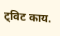ट्विट काय.